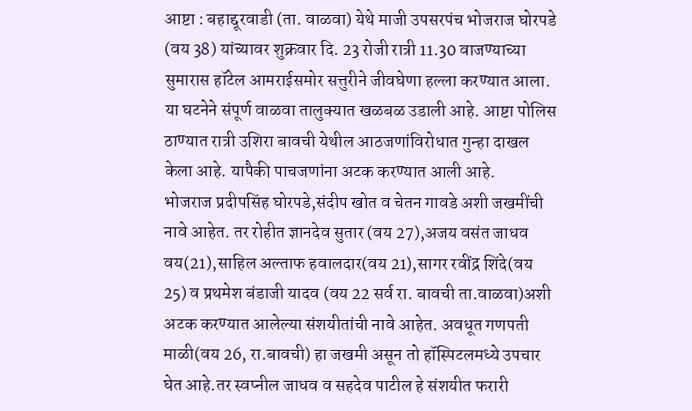आष्टा : बहाद्दूरवाडी (ता. वाळवा) येथे माजी उपसरपंच भोजराज घोरपडे (वय 38) यांच्यावर शुक्रवार दि. 23 रोजी रात्री 11.30 वाजण्याच्या सुमारास हॉटेल आमराईसमोर सत्तुरीने जीवघेणा हल्ला करण्यात आला. या घटनेने संपूर्ण वाळवा तालुक्यात खळबळ उडाली आहे. आष्टा पोलिस ठाण्यात रात्री उशिरा बावची येथील आठजणांविरोधात गुन्हा दाखल केला आहे. यापैकी पाचजणांना अटक करण्यात आली आहे.
भोजराज प्रदीपसिंह घोरपडे,संदीप खोत व चेतन गावडे अशी जखमींची नावे आहेत. तर रोहीत ज्ञानदेव सुतार (वय 27),अजय वसंत जाधव वय(21),साहिल अल्ताफ हवालदार(वय 21),सागर रवींद्र शिंदे(वय 25) व प्रथमेश बंडाजी यादव (वय 22 सर्व रा. बावची ता.वाळवा)अशी अटक करण्यात आलेल्या संशयीतांची नावे आहेत. अवधूत गणपती माळी(वय 26, रा.बावची) हा जखमी असून तो हॉस्पिटलमध्ये उपचार घेत आहे.तर स्वप्नील जाधव व सहदेव पाटील हे संशयीत फरारी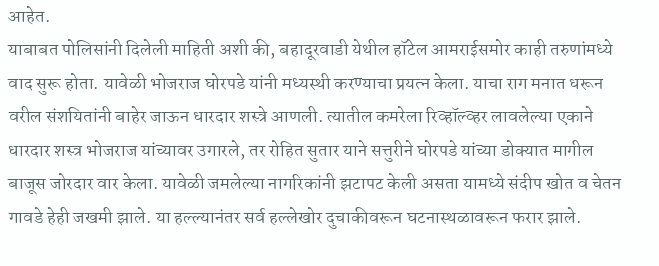आहेत.
याबाबत पोलिसांनी दिलेली माहिती अशी की, बहादूरवाडी येथील हॉटेल आमराईसमोर काही तरुणांमध्ये वाद सुरू होता. यावेळी भोजराज घोरपडे यांनी मध्यस्थी करण्याचा प्रयत्न केला. याचा राग मनात धरून वरील संशयितांनी बाहेर जाऊन धारदार शस्त्रे आणली. त्यातील कमरेला रिव्हॉल्व्हर लावलेल्या एकाने धारदार शस्त्र भोजराज यांच्यावर उगारले, तर रोहित सुतार याने सत्तुरीने घोरपडे यांच्या डोक्यात मागील बाजूस जोरदार वार केला. यावेळी जमलेल्या नागरिकांनी झटापट केली असता यामध्ये संदीप खोत व चेतन गावडे हेही जखमी झाले. या हल्ल्यानंतर सर्व हल्लेखोर दुचाकीवरून घटनास्थळावरून फरार झाले.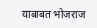याबाबत भोजराज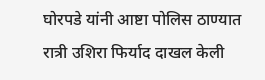घोरपडे यांनी आष्टा पोलिस ठाण्यात रात्री उशिरा फिर्याद दाखल केली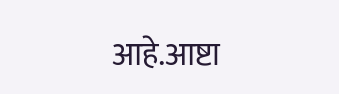आहे.आष्टा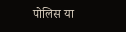पोलिस या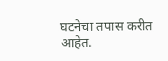घटनेचा तपास करीत आहेत.